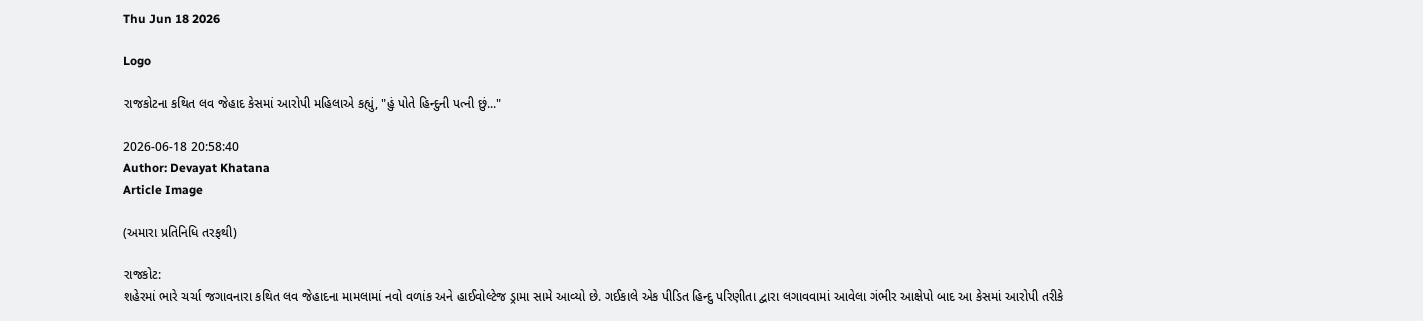Thu Jun 18 2026

Logo

રાજકોટના કથિત લવ જેહાદ કેસમાં આરોપી મહિલાએ કહ્યું, "હું પોતે હિન્દુની પત્ની છું..."

2026-06-18 20:58:40
Author: Devayat Khatana
Article Image

(અમારા પ્રતિનિધિ તરફથી)

રાજકોટ:
શહેરમાં ભારે ચર્ચા જગાવનારા કથિત લવ જેહાદના મામલામાં નવો વળાંક અને હાઈવોલ્ટેજ ડ્રામા સામે આવ્યો છે. ગઈકાલે એક પીડિત હિન્દુ પરિણીતા દ્વારા લગાવવામાં આવેલા ગંભીર આક્ષેપો બાદ આ કેસમાં આરોપી તરીકે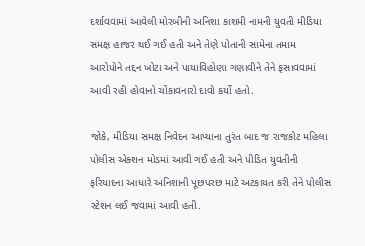દર્શાવવામાં આવેલી મોરબીની અનિશા કાશમી નામની યુવતી મીડિયા સમક્ષ હાજર થઈ ગઈ હતી અને તેણે પોતાની સામેના તમામ આરોપોને તદ્દન ખોટા અને પાયાવિહોણા ગણાવીને તેને ફસાવવામાં આવી રહી હોવાનો ચોંકાવનારો દાવો કર્યો હતો.

જોકે, મીડિયા સમક્ષ નિવેદન આપ્યાના તુરંત બાદ જ રાજકોટ મહિલા પોલીસ એક્શન મોડમાં આવી ગઈ હતી અને પીડિત યુવતીની ફરિયાદના આધારે અનિશાની પૂછપરછ માટે અટકાયત કરી તેને પોલીસ સ્ટેશન લઈ જવામાં આવી હતી.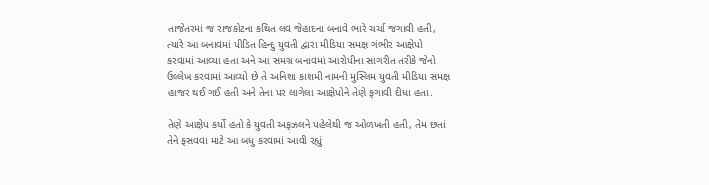તાજેતરમાં જ રાજકોટના કથિત લવ જેહાદના બનાવે ભારે ચર્ચા જગાવી હતી, ત્યારે આ બનાવમાં પીડિત હિન્દુ યુવતી દ્વારા મીડિયા સમક્ષ ગંભીર આક્ષેપો કરવામાં આવ્યા હતા અને આ સમગ્ર બનાવમાં આરોપીના સાગરીત તરીકે જેનો ઉલ્લેખ કરવામાં આવ્યો છે તે અનિશા કાશમી નામની મુસ્લિમ યુવતી મીડિયા સમક્ષ હાજર થઈ ગઈ હતી અને તેના પર લાગેલા આક્ષેપોને તેણે ફગાવી દીધા હતા.

તેણે આક્ષેપ કર્યો હતો કે યુવતી અફઝલને પહેલેથી જ ઓળખતી હતી, તેમ છતાં તેને ફસવવા માટે આ બધુ કરવામાં આવી રહ્યું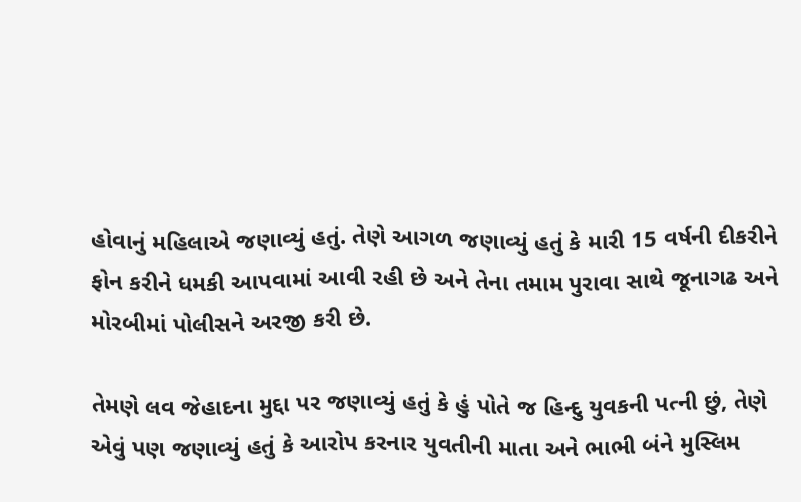હોવાનું મહિલાએ જણાવ્યું હતું. તેણે આગળ જણાવ્યું હતું કે મારી 15 વર્ષની દીકરીને ફોન કરીને ધમકી આપવામાં આવી રહી છે અને તેના તમામ પુરાવા સાથે જૂનાગઢ અને મોરબીમાં પોલીસને અરજી કરી છે.

તેમણે લવ જેહાદના મુદ્દા પર જણાવ્યું હતું કે હું પોતે જ હિન્દુ યુવકની પત્ની છું, તેણે એવું પણ જણાવ્યું હતું કે આરોપ કરનાર યુવતીની માતા અને ભાભી બંને મુસ્લિમ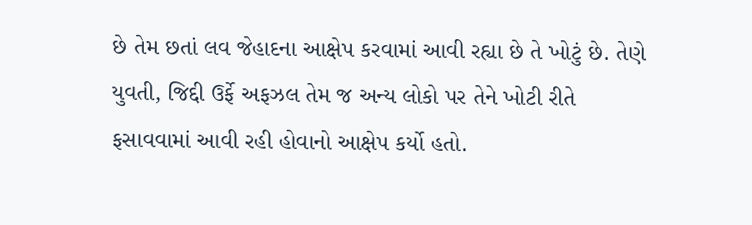છે તેમ છતાં લવ જેહાદના આક્ષેપ કરવામાં આવી રહ્યા છે તે ખોટું છે. તેણે યુવતી, જિદ્દી ઉર્ફે અફઝલ તેમ જ અન્ય લોકો પર તેને ખોટી રીતે ફસાવવામાં આવી રહી હોવાનો આક્ષેપ કર્યો હતો.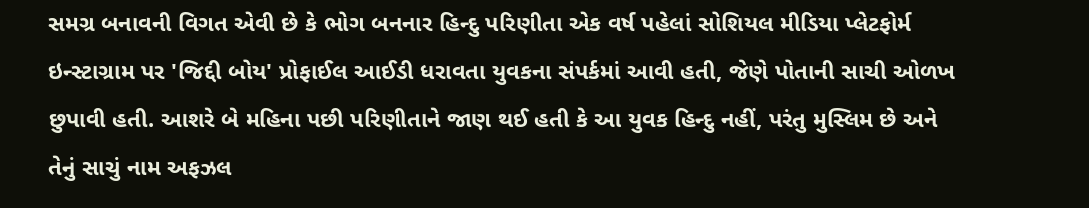સમગ્ર બનાવની વિગત એવી છે કે ભોગ બનનાર હિન્દુ પરિણીતા એક વર્ષ પહેલાં સોશિયલ મીડિયા પ્લેટફોર્મ ઇન્સ્ટાગ્રામ પર 'જિદ્દી બોય' પ્રોફાઈલ આઈડી ધરાવતા યુવકના સંપર્કમાં આવી હતી, જેણે પોતાની સાચી ઓળખ છુપાવી હતી. આશરે બે મહિના પછી પરિણીતાને જાણ થઈ હતી કે આ યુવક હિન્દુ નહીં, પરંતુ મુસ્લિમ છે અને તેનું સાચું નામ અફઝલ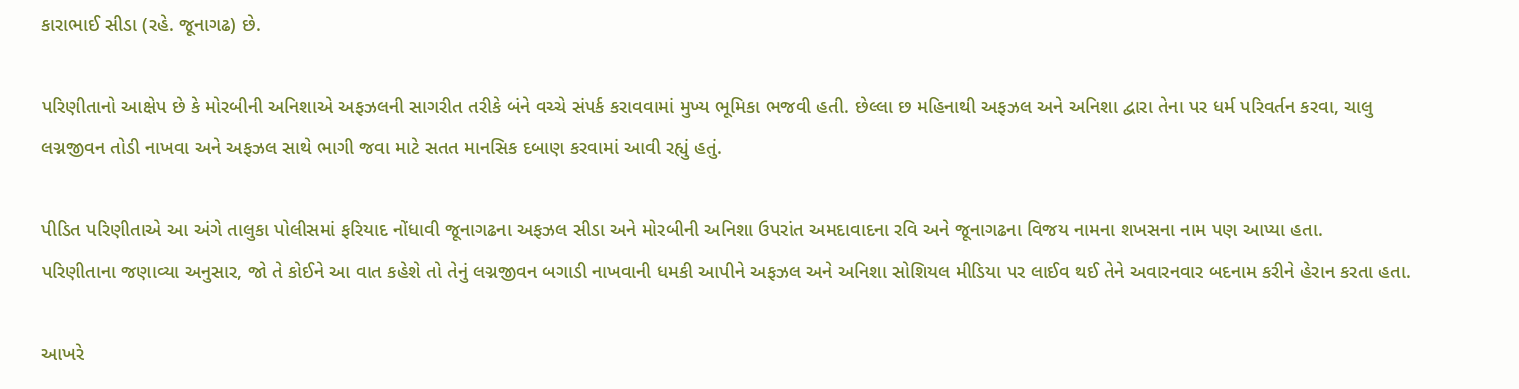કારાભાઈ સીડા (રહે. જૂનાગઢ) છે.

પરિણીતાનો આક્ષેપ છે કે મોરબીની અનિશાએ અફઝલની સાગરીત તરીકે બંને વચ્ચે સંપર્ક કરાવવામાં મુખ્ય ભૂમિકા ભજવી હતી. છેલ્લા છ મહિનાથી અફઝલ અને અનિશા દ્વારા તેના પર ધર્મ પરિવર્તન કરવા, ચાલુ લગ્નજીવન તોડી નાખવા અને અફઝલ સાથે ભાગી જવા માટે સતત માનસિક દબાણ કરવામાં આવી રહ્યું હતું.

પીડિત પરિણીતાએ આ અંગે તાલુકા પોલીસમાં ફરિયાદ નોંધાવી જૂનાગઢના અફઝલ સીડા અને મોરબીની અનિશા ઉપરાંત અમદાવાદના રવિ અને જૂનાગઢના વિજય નામના શખસના નામ પણ આપ્યા હતા.
પરિણીતાના જણાવ્યા અનુસાર, જો તે કોઈને આ વાત કહેશે તો તેનું લગ્નજીવન બગાડી નાખવાની ધમકી આપીને અફઝલ અને અનિશા સોશિયલ મીડિયા પર લાઈવ થઈ તેને અવારનવાર બદનામ કરીને હેરાન કરતા હતા.

આખરે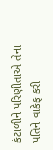કંટાળીને પરિણીતાએ તેના પતિને વાકેફ કરી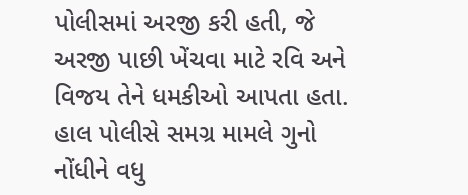પોલીસમાં અરજી કરી હતી, જે અરજી પાછી ખેંચવા માટે રવિ અને વિજય તેને ધમકીઓ આપતા હતા. હાલ પોલીસે સમગ્ર મામલે ગુનો નોંધીને વધુ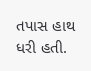તપાસ હાથ ધરી હતી.